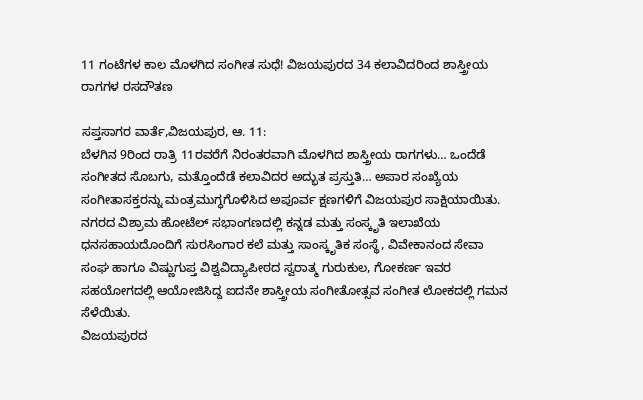11 ಗಂಟೆಗಳ ಕಾಲ ಮೊಳಗಿದ ಸಂಗೀತ ಸುಧೆ! ವಿಜಯಪುರದ 34 ಕಲಾವಿದರಿಂದ ಶಾಸ್ತ್ರೀಯ ರಾಗಗಳ ರಸದೌತಣ

ಸಪ್ತಸಾಗರ ವಾರ್ತೆ,ವಿಜಯಪುರ, ಆ. 11:
ಬೆಳಗಿನ 9ರಿಂದ ರಾತ್ರಿ 11ರವರೆಗೆ ನಿರಂತರವಾಗಿ ಮೊಳಗಿದ ಶಾಸ್ತ್ರೀಯ ರಾಗಗಳು… ಒಂದೆಡೆ ಸಂಗೀತದ ಸೊಬಗು, ಮತ್ತೊಂದೆಡೆ ಕಲಾವಿದರ ಅದ್ಭುತ ಪ್ರಸ್ತುತಿ… ಅಪಾರ ಸಂಖ್ಯೆಯ ಸಂಗೀತಾಸಕ್ತರನ್ನು ಮಂತ್ರಮುಗ್ಧಗೊಳಿಸಿದ ಅಪೂರ್ವ ಕ್ಷಣಗಳಿಗೆ ವಿಜಯಪುರ ಸಾಕ್ಷಿಯಾಯಿತು.
ನಗರದ ವಿಶ್ರಾಮ ಹೋಟೆಲ್ ಸಭಾಂಗಣದಲ್ಲಿ ಕನ್ನಡ ಮತ್ತು ಸಂಸ್ಕೃತಿ ಇಲಾಖೆಯ ಧನಸಹಾಯದೊಂದಿಗೆ ಸುರಸಿಂಗಾರ ಕಲೆ ಮತ್ತು ಸಾಂಸ್ಕೃತಿಕ ಸಂಸ್ಥೆ, ವಿವೇಕಾನಂದ ಸೇವಾ ಸಂಘ ಹಾಗೂ ವಿಷ್ಣುಗುಪ್ತ ವಿಶ್ವವಿದ್ಯಾಪೀಠದ ಸ್ವರಾತ್ಮ ಗುರುಕುಲ, ಗೋಕರ್ಣ ಇವರ ಸಹಯೋಗದಲ್ಲಿ ಆಯೋಜಿಸಿದ್ದ ಐದನೇ ಶಾಸ್ತ್ರೀಯ ಸಂಗೀತೋತ್ಸವ ಸಂಗೀತ ಲೋಕದಲ್ಲಿ ಗಮನ ಸೆಳೆಯಿತು.
ವಿಜಯಪುರದ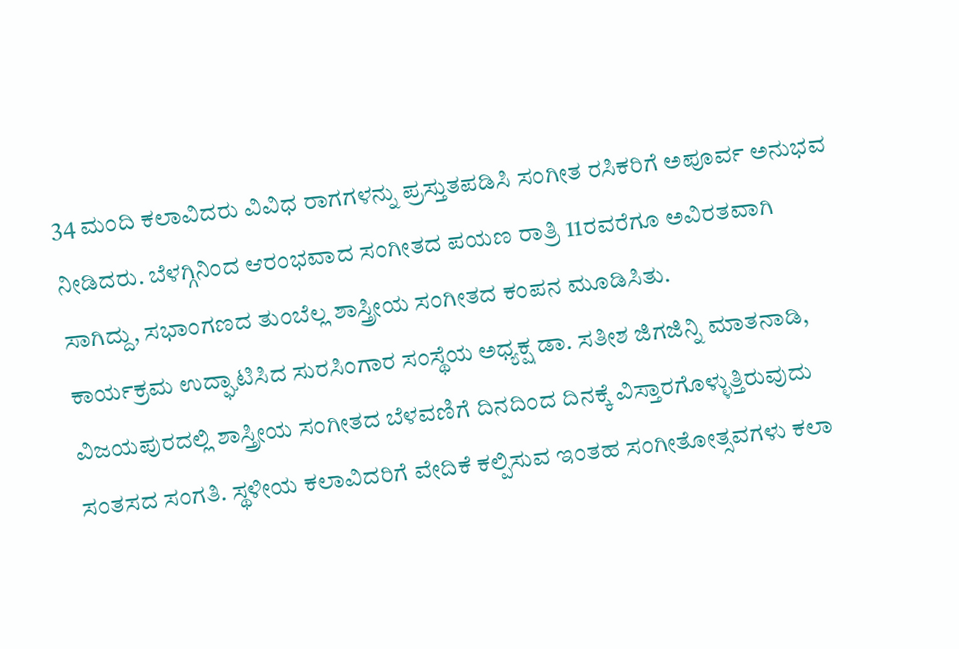34 ಮಂದಿ ಕಲಾವಿದರು ವಿವಿಧ ರಾಗಗಳನ್ನು ಪ್ರಸ್ತುತಪಡಿಸಿ ಸಂಗೀತ ರಸಿಕರಿಗೆ ಅಪೂರ್ವ ಅನುಭವ ನೀಡಿದರು. ಬೆಳಗ್ಗಿನಿಂದ ಆರಂಭವಾದ ಸಂಗೀತದ ಪಯಣ ರಾತ್ರಿ 11ರವರೆಗೂ ಅವಿರತವಾಗಿ ಸಾಗಿದ್ದು, ಸಭಾಂಗಣದ ತುಂಬೆಲ್ಲ ಶಾಸ್ತ್ರೀಯ ಸಂಗೀತದ ಕಂಪನ ಮೂಡಿಸಿತು.
ಕಾರ್ಯಕ್ರಮ ಉದ್ಘಾಟಿಸಿದ ಸುರಸಿಂಗಾರ ಸಂಸ್ಥೆಯ ಅಧ್ಯಕ್ಷ ಡಾ. ಸತೀಶ ಜಿಗಜಿನ್ನಿ ಮಾತನಾಡಿ, ವಿಜಯಪುರದಲ್ಲಿ ಶಾಸ್ತ್ರೀಯ ಸಂಗೀತದ ಬೆಳವಣಿಗೆ ದಿನದಿಂದ ದಿನಕ್ಕೆ ವಿಸ್ತಾರಗೊಳ್ಳುತ್ತಿರುವುದು ಸಂತಸದ ಸಂಗತಿ. ಸ್ಥಳೀಯ ಕಲಾವಿದರಿಗೆ ವೇದಿಕೆ ಕಲ್ಪಿಸುವ ಇಂತಹ ಸಂಗೀತೋತ್ಸವಗಳು ಕಲಾ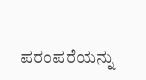ಪರಂಪರೆಯನ್ನು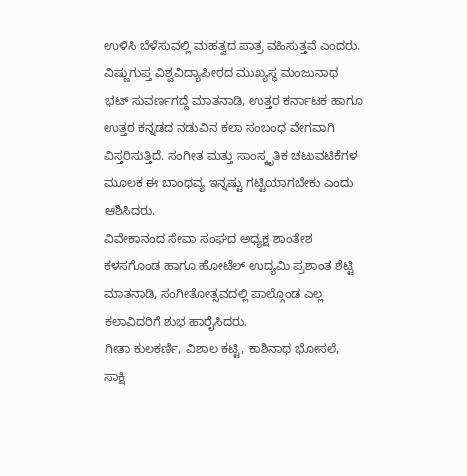ಉಳಿಸಿ ಬೆಳೆಸುವಲ್ಲಿ ಮಹತ್ವದ ಪಾತ್ರ ವಹಿಸುತ್ತವೆ ಎಂದರು.
ವಿಷ್ಣುಗುಪ್ತ ವಿಶ್ವವಿದ್ಯಾಪೀಠದ ಮುಖ್ಯಸ್ಥ ಮಂಜುನಾಥ ಭಟ್ ಸುವರ್ಣಗದ್ದೆ ಮಾತನಾಡಿ, ಉತ್ತರ ಕರ್ನಾಟಕ ಹಾಗೂ ಉತ್ತರ ಕನ್ನಡದ ನಡುವಿನ ಕಲಾ ಸಂಬಂಧ ವೇಗವಾಗಿ ವಿಸ್ತರಿಸುತ್ತಿದೆ. ಸಂಗೀತ ಮತ್ತು ಸಾಂಸ್ಕೃತಿಕ ಚಟುವಟಿಕೆಗಳ ಮೂಲಕ ಈ ಬಾಂಧವ್ಯ ಇನ್ನಷ್ಟು ಗಟ್ಟಿಯಾಗಬೇಕು ಎಂದು ಆಶಿಸಿದರು.
ವಿವೇಕಾನಂದ ಸೇವಾ ಸಂಘದ ಅಧ್ಯಕ್ಷ ಶಾಂತೇಶ ಕಳಸಗೊಂಡ ಹಾಗೂ ಹೋಟೆಲ್ ಉದ್ಯಮಿ ಪ್ರಶಾಂತ ಶೆಟ್ಟಿ ಮಾತನಾಡಿ, ಸಂಗೀತೋತ್ಸವದಲ್ಲಿ ಪಾಲ್ಗೊಂಡ ಎಲ್ಲ ಕಲಾವಿದರಿಗೆ ಶುಭ ಹಾರೈಸಿದರು.
ಗೀತಾ ಕುಲಕರ್ಣಿ, ವಿಶಾಲ ಕಟ್ಟಿ, ಕಾಶಿನಾಥ ಭೋಸಲೆ, ಸಾಕ್ಷಿ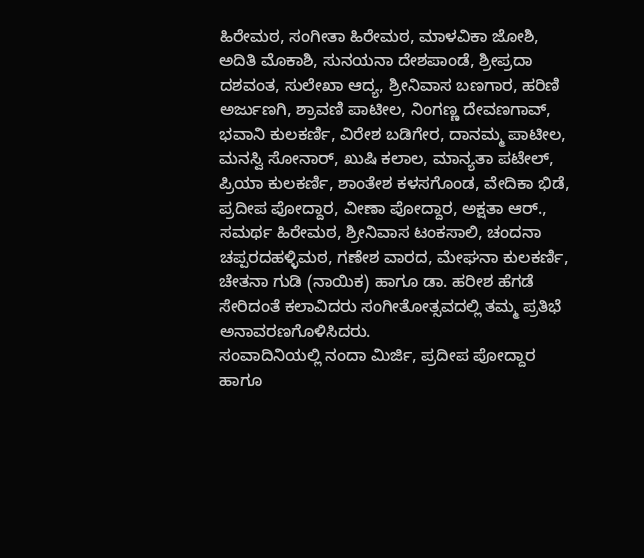ಹಿರೇಮಠ, ಸಂಗೀತಾ ಹಿರೇಮಠ, ಮಾಳವಿಕಾ ಜೋಶಿ, ಅದಿತಿ ಮೊಕಾಶಿ, ಸುನಯನಾ ದೇಶಪಾಂಡೆ, ಶ್ರೀಪ್ರದಾ ದಶವಂತ, ಸುಲೇಖಾ ಆದ್ಯ, ಶ್ರೀನಿವಾಸ ಬಣಗಾರ, ಹರಿಣಿ ಅರ್ಜುಣಗಿ, ಶ್ರಾವಣಿ ಪಾಟೀಲ, ನಿಂಗಣ್ಣ ದೇವಣಗಾವ್, ಭವಾನಿ ಕುಲಕರ್ಣಿ, ವಿರೇಶ ಬಡಿಗೇರ, ದಾನಮ್ಮ ಪಾಟೀಲ, ಮನಸ್ವಿ ಸೋನಾರ್, ಖುಷಿ ಕಲಾಲ, ಮಾನ್ಯತಾ ಪಟೇಲ್, ಪ್ರಿಯಾ ಕುಲಕರ್ಣಿ, ಶಾಂತೇಶ ಕಳಸಗೊಂಡ, ವೇದಿಕಾ ಭಿಡೆ, ಪ್ರದೀಪ ಪೋದ್ದಾರ, ವೀಣಾ ಪೋದ್ದಾರ, ಅಕ್ಷತಾ ಆರ್., ಸಮರ್ಥ ಹಿರೇಮಠ, ಶ್ರೀನಿವಾಸ ಟಂಕಸಾಲಿ, ಚಂದನಾ ಚಪ್ಪರದಹಳ್ಳಿಮಠ, ಗಣೇಶ ವಾರದ, ಮೇಘನಾ ಕುಲಕರ್ಣಿ, ಚೇತನಾ ಗುಡಿ (ನಾಯಿಕ) ಹಾಗೂ ಡಾ. ಹರೀಶ ಹೆಗಡೆ ಸೇರಿದಂತೆ ಕಲಾವಿದರು ಸಂಗೀತೋತ್ಸವದಲ್ಲಿ ತಮ್ಮ ಪ್ರತಿಭೆ ಅನಾವರಣಗೊಳಿಸಿದರು.
ಸಂವಾದಿನಿಯಲ್ಲಿ ನಂದಾ ಮಿರ್ಜಿ, ಪ್ರದೀಪ ಪೋದ್ದಾರ ಹಾಗೂ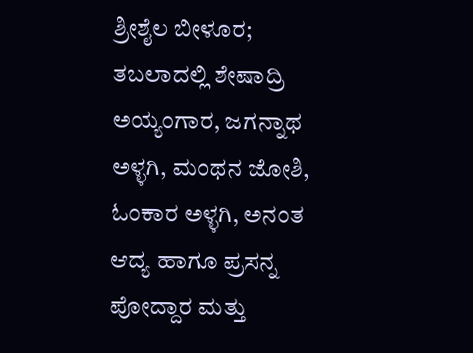ಶ್ರೀಶೈಲ ಬೀಳೂರ; ತಬಲಾದಲ್ಲಿ ಶೇಷಾದ್ರಿ ಅಯ್ಯಂಗಾರ, ಜಗನ್ನಾಥ ಅಳ್ಳಗಿ, ಮಂಥನ ಜೋಶಿ, ಓಂಕಾರ ಅಳ್ಳಗಿ, ಅನಂತ ಆದ್ಯ ಹಾಗೂ ಪ್ರಸನ್ನ ಪೋದ್ದಾರ ಮತ್ತು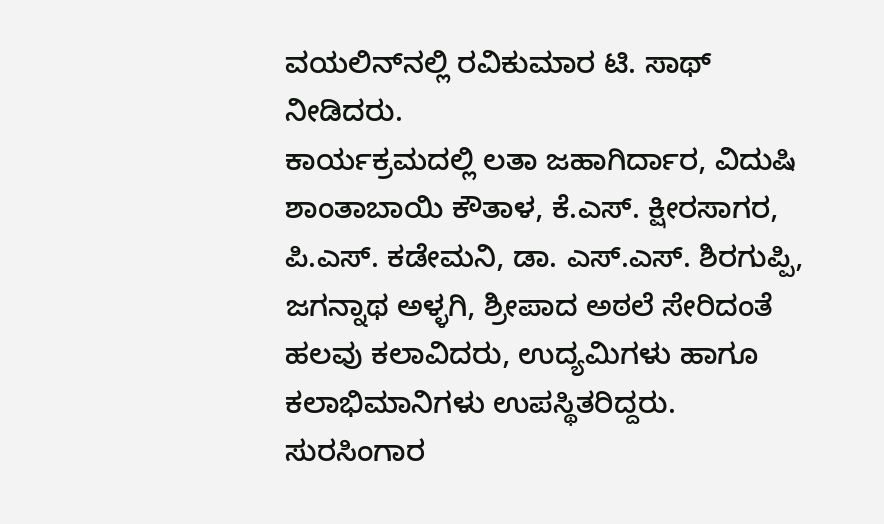ವಯಲಿನ್‌ನಲ್ಲಿ ರವಿಕುಮಾರ ಟಿ. ಸಾಥ್ ನೀಡಿದರು.
ಕಾರ್ಯಕ್ರಮದಲ್ಲಿ ಲತಾ ಜಹಾಗಿರ್ದಾರ, ವಿದುಷಿ ಶಾಂತಾಬಾಯಿ ಕೌತಾಳ, ಕೆ.ಎಸ್. ಕ್ಷೀರಸಾಗರ, ಪಿ.ಎಸ್. ಕಡೇಮನಿ, ಡಾ. ಎಸ್.ಎಸ್. ಶಿರಗುಪ್ಪಿ, ಜಗನ್ನಾಥ ಅಳ್ಳಗಿ, ಶ್ರೀಪಾದ ಅಠಲೆ ಸೇರಿದಂತೆ ಹಲವು ಕಲಾವಿದರು, ಉದ್ಯಮಿಗಳು ಹಾಗೂ ಕಲಾಭಿಮಾನಿಗಳು ಉಪಸ್ಥಿತರಿದ್ದರು.
ಸುರಸಿಂಗಾರ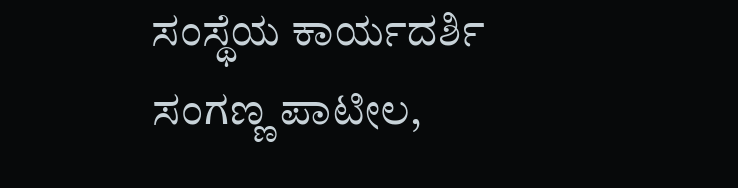ಸಂಸ್ಥೆಯ ಕಾರ್ಯದರ್ಶಿ ಸಂಗಣ್ಣ ಪಾಟೀಲ,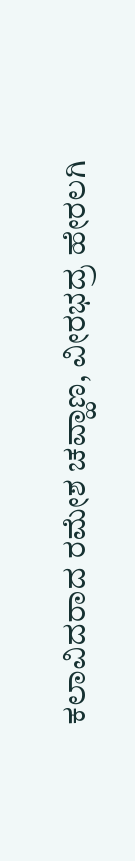ಕಲಾವಿದರಾದ ರಮೇಶ ಚವ್ಹಾಣ, ವೀರಭದ್ರ ಹೇರಲಗಿ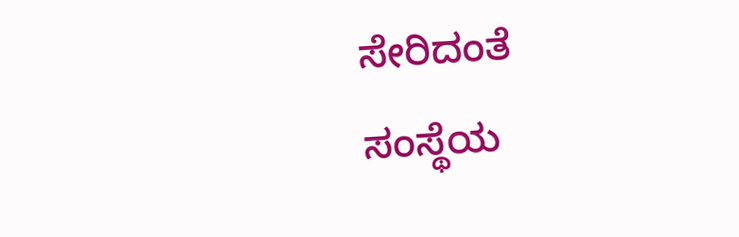ಸೇರಿದಂತೆ ಸಂಸ್ಥೆಯ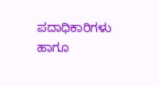ಪದಾಧಿಕಾರಿಗಳು ಹಾಗೂ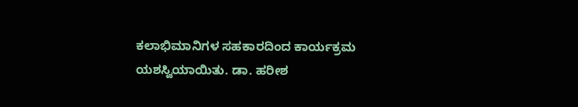ಕಲಾಭಿಮಾನಿಗಳ ಸಹಕಾರದಿಂದ ಕಾರ್ಯಕ್ರಮ ಯಶಸ್ವಿಯಾಯಿತು. ಡಾ. ಹರೀಶ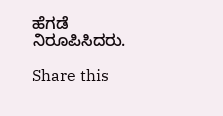ಹೆಗಡೆ ನಿರೂಪಿಸಿದರು.

Share this